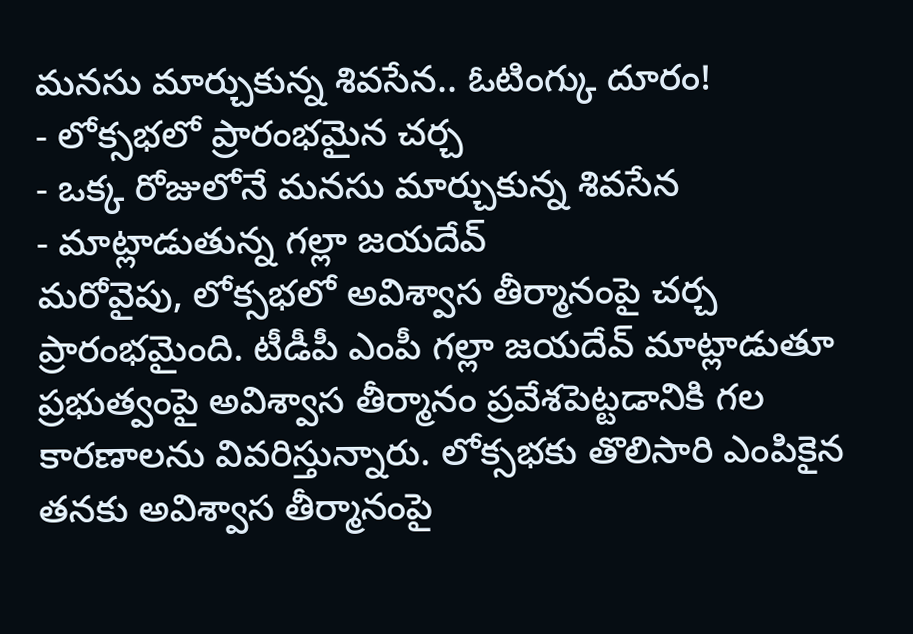మనసు మార్చుకున్న శివసేన.. ఓటింగ్కు దూరం!
- లోక్సభలో ప్రారంభమైన చర్చ
- ఒక్క రోజులోనే మనసు మార్చుకున్న శివసేన
- మాట్లాడుతున్న గల్లా జయదేవ్
మరోవైపు, లోక్సభలో అవిశ్వాస తీర్మానంపై చర్చ ప్రారంభమైంది. టీడీపీ ఎంపీ గల్లా జయదేవ్ మాట్లాడుతూ ప్రభుత్వంపై అవిశ్వాస తీర్మానం ప్రవేశపెట్టడానికి గల కారణాలను వివరిస్తున్నారు. లోక్సభకు తొలిసారి ఎంపికైన తనకు అవిశ్వాస తీర్మానంపై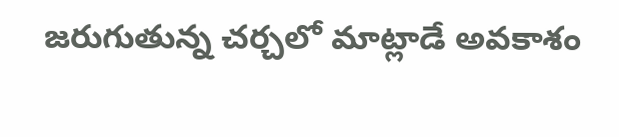జరుగుతున్న చర్చలో మాట్లాడే అవకాశం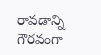రావడాన్ని గౌరవంగా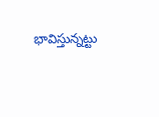భావిస్తున్నట్టు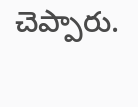చెప్పారు.